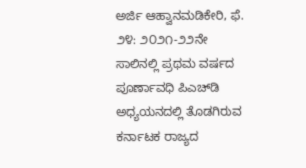ಅರ್ಜಿ ಆಹ್ವಾನಮಡಿಕೇರಿ, ಫೆ. ೨೪: ೨೦೨೧-೨೨ನೇ ಸಾಲಿನಲ್ಲಿ ಪ್ರಥಮ ವರ್ಷದ ಪೂರ್ಣಾವಧಿ ಪಿಎಚ್‌ಡಿ ಅಧ್ಯಯನದಲ್ಲಿ ತೊಡಗಿರುವ ಕರ್ನಾಟಕ ರಾಜ್ಯದ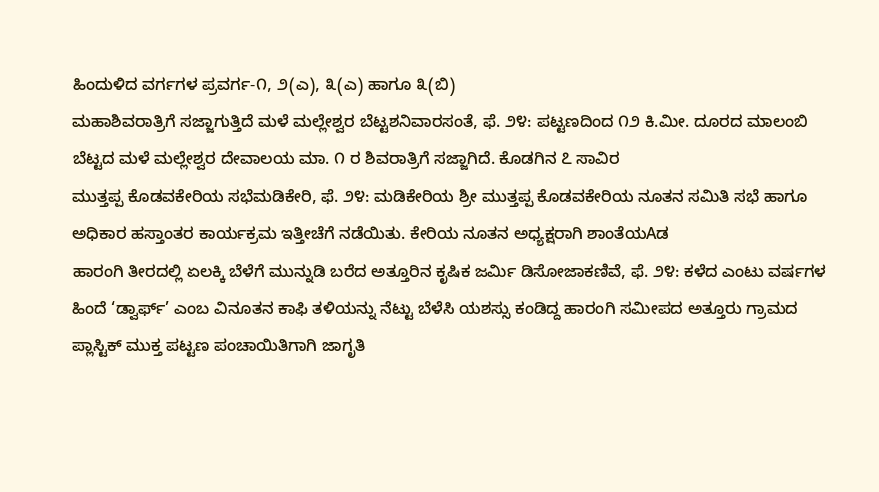ಹಿಂದುಳಿದ ವರ್ಗಗಳ ಪ್ರವರ್ಗ-೧, ೨(ಎ), ೩(ಎ) ಹಾಗೂ ೩(ಬಿ)
ಮಹಾಶಿವರಾತ್ರಿಗೆ ಸಜ್ಜಾಗುತ್ತಿದೆ ಮಳೆ ಮಲ್ಲೇಶ್ವರ ಬೆಟ್ಟಶನಿವಾರಸಂತೆ, ಫೆ. ೨೪: ಪಟ್ಟಣದಿಂದ ೧೨ ಕಿ.ಮೀ. ದೂರದ ಮಾಲಂಬಿ ಬೆಟ್ಟದ ಮಳೆ ಮಲ್ಲೇಶ್ವರ ದೇವಾಲಯ ಮಾ. ೧ ರ ಶಿವರಾತ್ರಿಗೆ ಸಜ್ಜಾಗಿದೆ. ಕೊಡಗಿನ ೭ ಸಾವಿರ
ಮುತ್ತಪ್ಪ ಕೊಡವಕೇರಿಯ ಸಭೆಮಡಿಕೇರಿ, ಫೆ. ೨೪: ಮಡಿಕೇರಿಯ ಶ್ರೀ ಮುತ್ತಪ್ಪ ಕೊಡವಕೇರಿಯ ನೂತನ ಸಮಿತಿ ಸಭೆ ಹಾಗೂ ಅಧಿಕಾರ ಹಸ್ತಾಂತರ ಕಾರ್ಯಕ್ರಮ ಇತ್ತೀಚೆಗೆ ನಡೆಯಿತು. ಕೇರಿಯ ನೂತನ ಅಧ್ಯಕ್ಷರಾಗಿ ಶಾಂತೆಯAಡ
ಹಾರಂಗಿ ತೀರದಲ್ಲಿ ಏಲಕ್ಕಿ ಬೆಳೆಗೆ ಮುನ್ನುಡಿ ಬರೆದ ಅತ್ತೂರಿನ ಕೃಷಿಕ ಜರ್ಮಿ ಡಿಸೋಜಾಕಣಿವೆ, ಫೆ. ೨೪: ಕಳೆದ ಎಂಟು ವರ್ಷಗಳ ಹಿಂದೆ ‘ಡ್ವಾರ್ಫ್’ ಎಂಬ ವಿನೂತನ ಕಾಫಿ ತಳಿಯನ್ನು ನೆಟ್ಟು ಬೆಳೆಸಿ ಯಶಸ್ಸು ಕಂಡಿದ್ದ ಹಾರಂಗಿ ಸಮೀಪದ ಅತ್ತೂರು ಗ್ರಾಮದ
ಪ್ಲಾಸ್ಟಿಕ್ ಮುಕ್ತ ಪಟ್ಟಣ ಪಂಚಾಯಿತಿಗಾಗಿ ಜಾಗೃತಿ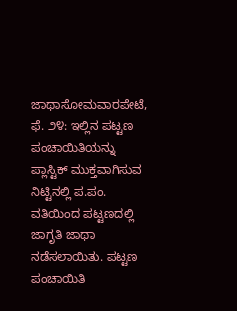ಜಾಥಾಸೋಮವಾರಪೇಟೆ, ಫೆ. ೨೪: ಇಲ್ಲಿನ ಪಟ್ಟಣ ಪಂಚಾಯಿತಿಯನ್ನು ಪ್ಲಾಸ್ಟಿಕ್ ಮುಕ್ತವಾಗಿಸುವ ನಿಟ್ಟಿನಲ್ಲಿ ಪ.ಪಂ. ವತಿಯಿಂದ ಪಟ್ಟಣದಲ್ಲಿ ಜಾಗೃತಿ ಜಾಥಾ ನಡೆಸಲಾಯಿತು. ಪಟ್ಟಣ ಪಂಚಾಯಿತಿ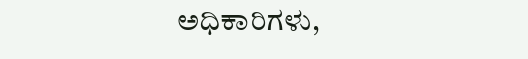ಅಧಿಕಾರಿಗಳು,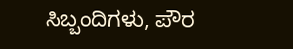ಸಿಬ್ಬಂದಿಗಳು, ಪೌರ